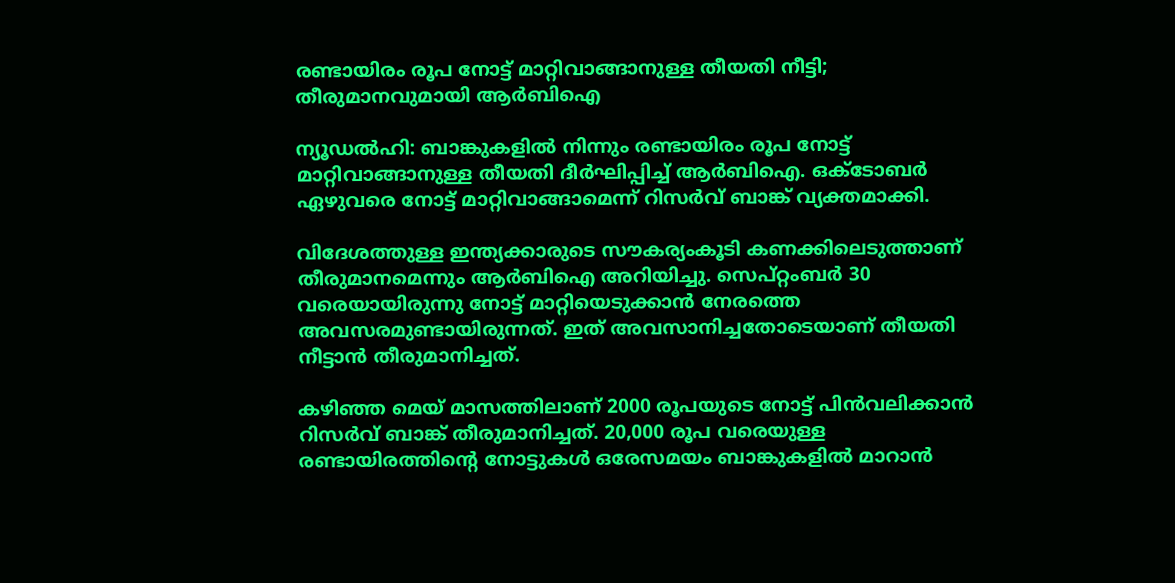രണ്ടായിരം രൂപ നോട്ട് മാറ്റിവാങ്ങാനുള്ള തീയതി നീട്ടി; തീരുമാനവുമായി ആർബിഐ

ന്യൂഡൽഹി: ബാങ്കുകളിൽ നിന്നും രണ്ടായിരം രൂപ നോട്ട് മാറ്റിവാങ്ങാനുള്ള തീയതി ദീർഘിപ്പിച്ച് ആർബിഐ. ഒക്ടോബർ ഏഴുവരെ നോട്ട് മാറ്റിവാങ്ങാമെന്ന് റിസർവ് ബാങ്ക് വ്യക്തമാക്കി.

വിദേശത്തുള്ള ഇന്ത്യക്കാരുടെ സൗകര്യംകൂടി കണക്കിലെടുത്താണ് തീരുമാനമെന്നും ആർബിഐ അറിയിച്ചു. സെപ്റ്റംബർ 30 വരെയായിരുന്നു നോട്ട് മാറ്റിയെടുക്കാൻ നേരത്തെ അവസരമുണ്ടായിരുന്നത്. ഇത് അവസാനിച്ചതോടെയാണ് തീയതി നീട്ടാൻ തീരുമാനിച്ചത്.

കഴിഞ്ഞ മെയ് മാസത്തിലാണ് 2000 രൂപയുടെ നോട്ട് പിൻവലിക്കാൻ റിസർവ് ബാങ്ക് തീരുമാനിച്ചത്. 20,000 രൂപ വരെയുള്ള രണ്ടായിരത്തിന്റെ നോട്ടുകൾ ഒരേസമയം ബാങ്കുകളിൽ മാറാൻ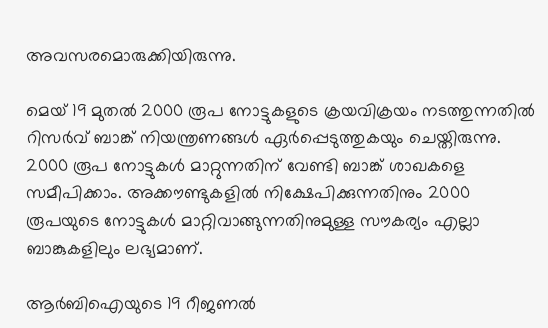അവസരമൊരുക്കിയിരുന്നു.

മെയ് 19 മുതൽ 2000 രൂപ നോട്ടുകളുടെ ക്രയവിക്രയം നടത്തുന്നതിൽ റിസർവ് ബാങ്ക് നിയന്ത്രണങ്ങൾ ഏർപ്പെടുത്തുകയും ചെയ്തിരുന്നു. 2000 രൂപ നോട്ടുകൾ മാറ്റുന്നതിന് വേണ്ടി ബാങ്ക് ശാഖകളെ സമീപിക്കാം. അക്കൗണ്ടുകളിൽ നിക്ഷേപിക്കുന്നതിനും 2000 രൂപയുടെ നോട്ടുകൾ മാറ്റിവാങ്ങുന്നതിനുമുള്ള സൗകര്യം എല്ലാ ബാങ്കുകളിലും ലഭ്യമാണ്.

ആർബിഐയുടെ 19 റീജണൽ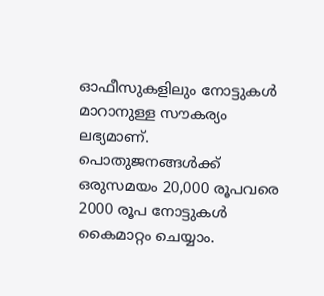ഓഫീസുകളിലും നോട്ടുകൾ മാറാനുള്ള സൗകര്യം ലഭ്യമാണ്. പൊതുജനങ്ങൾക്ക് ഒരുസമയം 20,000 രൂപവരെ 2000 രൂപ നോട്ടുകൾ കൈമാറ്റം ചെയ്യാം.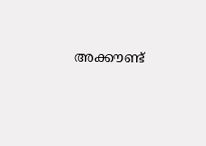അക്കൗണ്ട്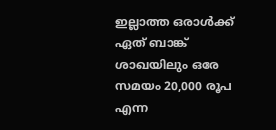ഇല്ലാത്ത ഒരാൾക്ക് ഏത് ബാങ്ക് ശാഖയിലും ഒരേ സമയം 20,000 രൂപ എന്ന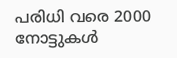പരിധി വരെ 2000 നോട്ടുകൾ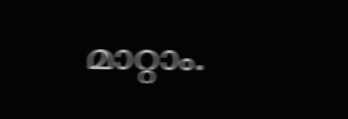മാറ്റാം.